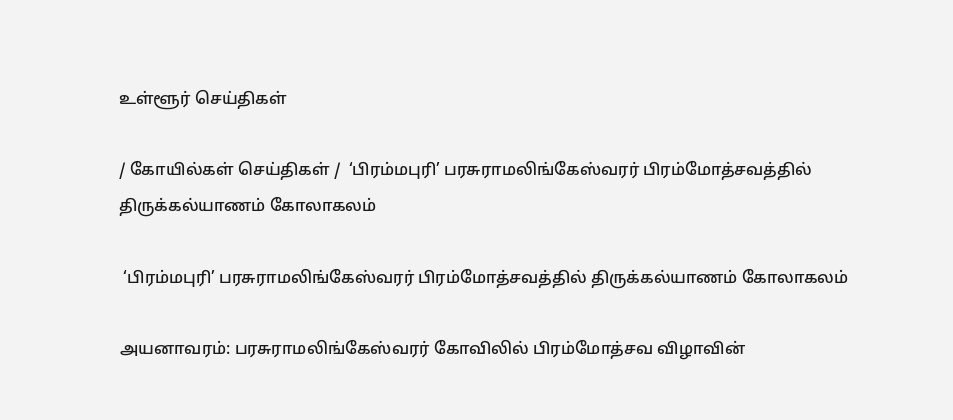உள்ளூர் செய்திகள்

/ கோயில்கள் செய்திகள் /  ‘பிரம்மபுரி’ பரசுராமலிங்கேஸ்வரர் பிரம்மோத்சவத்தில் திருக்கல்யாணம் கோலாகலம்

 ‘பிரம்மபுரி’ பரசுராமலிங்கேஸ்வரர் பிரம்மோத்சவத்தில் திருக்கல்யாணம் கோலாகலம்

அயனாவரம்: பரசுராமலிங்கேஸ்வரர் கோவிலில் பிரம்மோத்சவ விழாவின்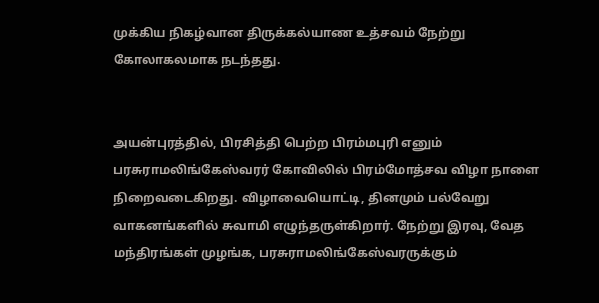முக்கிய நிகழ்வான திருக்கல்யாண உத்சவம் நேற்று கோலாகலமாக நடந்தது.


அயன்புரத்தில், பிரசித்தி பெற்ற பிரம்மபுரி எனும் பரசுராமலிங்கேஸ்வரர் கோவிலில் பிரம்மோத்சவ விழா நாளை நிறைவடைகிறது. விழாவையொட்டி, தினமும் பல்வேறு வாகனங்களில் சுவாமி எழுந்தருள்கிறார். நேற்று இரவு, வேத மந்திரங்கள் முழங்க, பரசுராமலிங்கேஸ்வரருக்கும்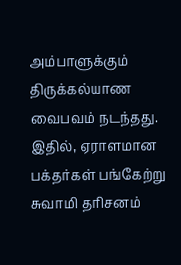அம்பாளுக்கும் திருக்கல்யாண வைபவம் நடந்தது. இதில், ஏராளமான பக்தர்கள் பங்கேற்று சுவாமி தரிசனம்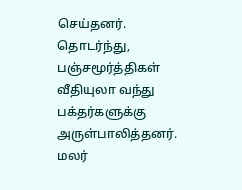செய்தனர். தொடர்ந்து, பஞ்சமூர்த்திகள் வீதியுலா வந்து பக்தர்களுக்கு அருள்பாலித்தனர். மலர்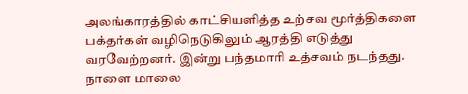அலங்காரத்தில் காட்சியளித்த உற்சவ மூர்த்திகளை பக்தர்கள் வழிநெடுகிலும் ஆரத்தி எடுத்து வரவேற்றனர். இன்று பந்தமாரி உத்சவம் நடந்தது. நாளை மாலை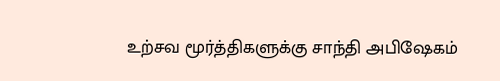உற்சவ மூர்த்திகளுக்கு சாந்தி அபிஷேகம்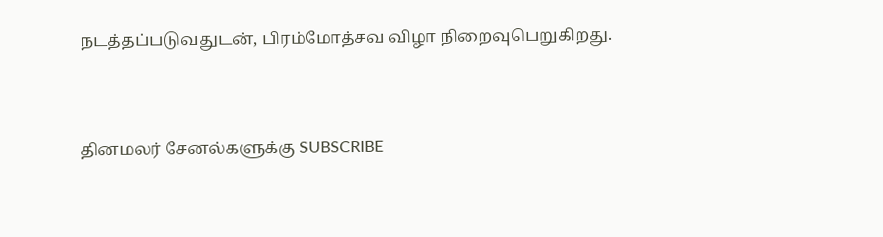நடத்தப்படுவதுடன், பிரம்மோத்சவ விழா நிறைவுபெறுகிறது.


தினமலர் சேனல்களுக்கு SUBSCRIBE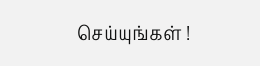செய்யுங்கள் !